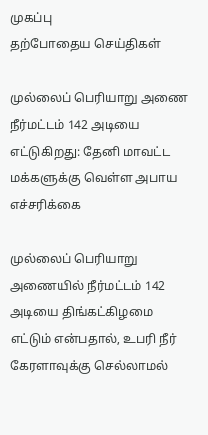முகப்பு
தற்போதைய செய்திகள்

முல்லைப் பெரியாறு அணை நீர்மட்டம் 142 அடியை எட்டுகிறது: தேனி மாவட்ட மக்களுக்கு வெள்ள அபாய எச்சரிக்கை

முல்லைப் பெரியாறு அணையில் நீர்மட்டம் 142 அடியை திங்கட்கிழமை எட்டும் என்பதால், உபரி நீர் கேரளாவுக்கு செல்லாமல்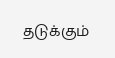தடுக்கும்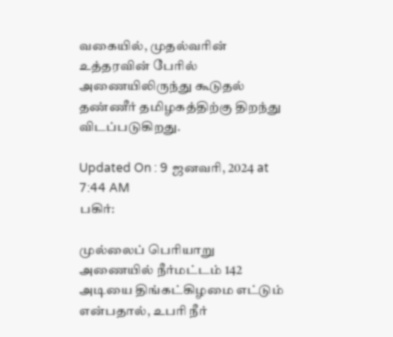வகையில், முதல்வரின் உத்தரவின் பேரில் அணையிலிருந்து கூடுதல் தண்ணீர் தமிழகத்திற்கு திறந்து விடப்படுகிறது.

Updated On : 9 ஜனவரி, 2024 at 7:44 AM
பகிர்:

முல்லைப் பெரியாறு அணையில் நீர்மட்டம் 142 அடியை திங்கட்கிழமை எட்டும் என்பதால், உபரி நீர்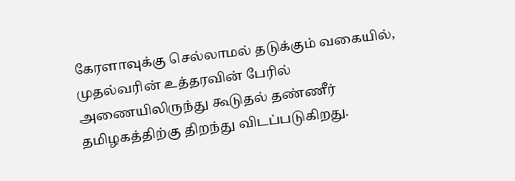கேரளாவுக்கு செல்லாமல் தடுக்கும் வகையில், முதல்வரின் உத்தரவின் பேரில் அணையிலிருந்து கூடுதல் தண்ணீர் தமிழகத்திற்கு திறந்து விடப்படுகிறது.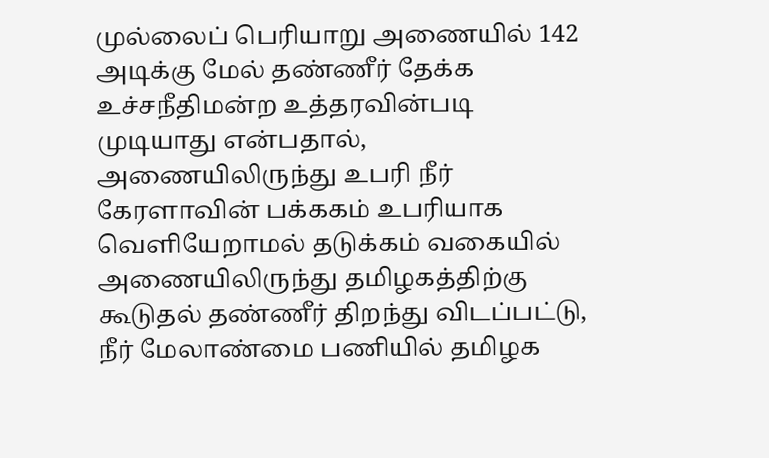முல்லைப் பெரியாறு அணையில் 142 அடிக்கு மேல் தண்ணீர் தேக்க உச்சநீதிமன்ற உத்தரவின்படி முடியாது என்பதால், அணையிலிருந்து உபரி நீர் கேரளாவின் பக்ககம் உபரியாக வெளியேறாமல் தடுக்கம் வகையில் அணையிலிருந்து தமிழகத்திற்கு கூடுதல் தண்ணீர் திறந்து விடப்பட்டு, நீர் மேலாண்மை பணியில் தமிழக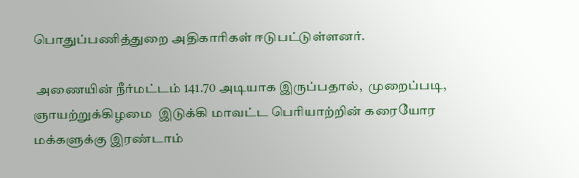பொதுப்பணித்துறை அதிகாரிகள் ஈடுபட்டுள்ளனர்.

 அணையின் நீர்மட்டம் 141.70 அடியாக இருப்பதால்,  முறைப்படி, ஞாயற்றுக்கிழமை  இடுக்கி மாவட்ட பெரியாற்றின் கரையோர மக்களுக்கு இரண்டாம்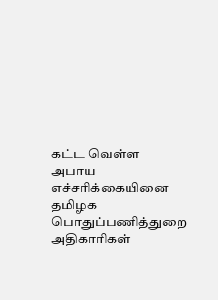கட்ட வெள்ள அபாய எச்சரிக்கையினை  தமிழக பொதுப்பணித்துறை அதிகாரிகள்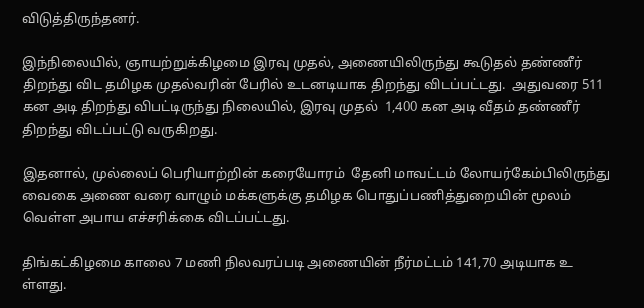விடுத்திருந்தனர்.

இந்நிலையில், ஞாயற்றுக்கிழமை இரவு முதல், அணையிலிருந்து கூடுதல் தண்ணீர் திறந்து விட தமிழக முதல்வரின் பேரில் உடனடியாக திறந்து விடப்பட்டது.  அதுவரை 511 கன அடி திறந்து விபட்டிருந்து நிலையில், இரவு முதல்  1,400 கன அடி வீதம் தண்ணீர் திறந்து விடப்பட்டு வருகிறது.

இதனால், முல்லைப் பெரியாற்றின் கரையோரம்  தேனி மாவட்டம் லோயர்கேம்பிலிருந்து வைகை அணை வரை வாழும் மக்களுக்கு தமிழக பொதுப்பணித்துறையின் மூலம் வெள்ள அபாய எச்சரிக்கை விடப்பட்டது.

திங்கட்கிழமை காலை 7 மணி நிலவரப்படி அணையின் நீர்மட்டம் 141,70 அடியாக உ ள்ளது.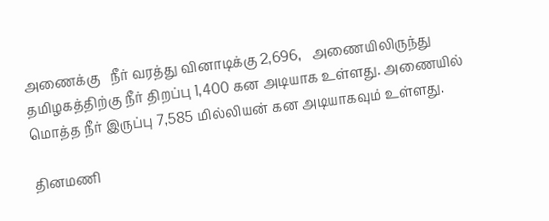அணைக்கு   நீர் வரத்து வினாடிக்கு 2,696,   அணையிலிருந்து தமிழகத்திற்கு நீர் திறப்பு 1,400 கன அடியாக உள்ளது. அணையில் மொத்த நீர் இருப்பு 7,585 மில்லியன் கன அடியாகவும் உள்ளது.

தினமணி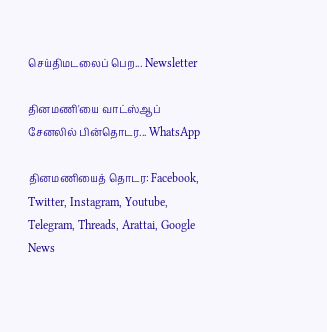செய்திமடலைப் பெற... Newsletter

தினமணி'யை வாட்ஸ்ஆப் சேனலில் பின்தொடர... WhatsApp

தினமணியைத் தொடர: Facebook, Twitter, Instagram, Youtube, Telegram, Threads, Arattai, Google News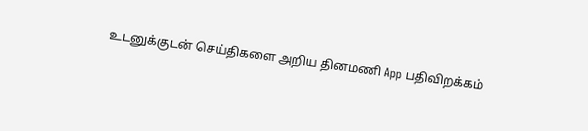உடனுக்குடன் செய்திகளை அறிய தினமணி App பதிவிறக்கம்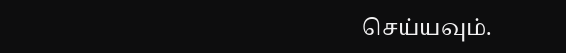செய்யவும்.